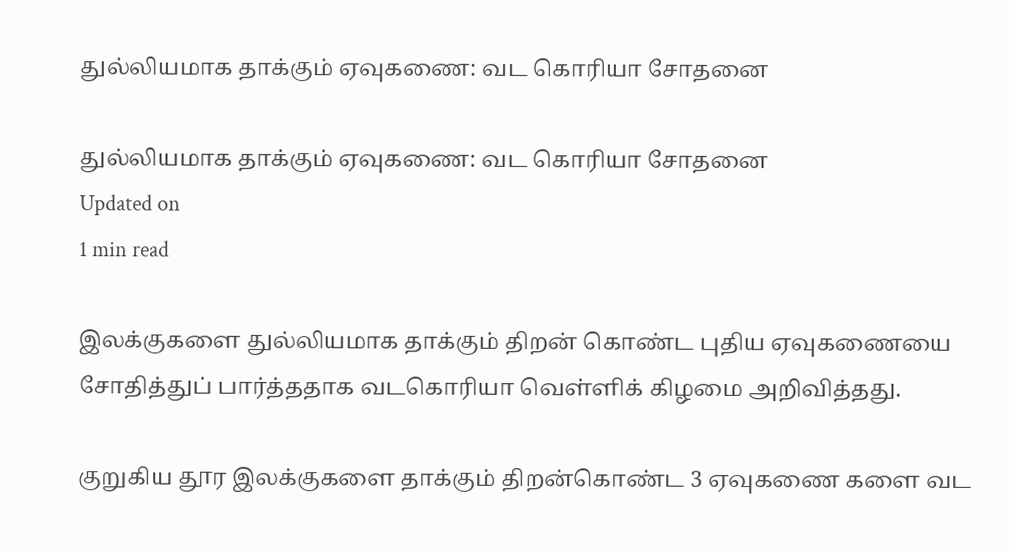துல்லியமாக தாக்கும் ஏவுகணை: வட கொரியா சோதனை

துல்லியமாக தாக்கும் ஏவுகணை: வட கொரியா சோதனை
Updated on
1 min read

இலக்குகளை துல்லியமாக தாக்கும் திறன் கொண்ட புதிய ஏவுகணையை சோதித்துப் பார்த்ததாக வடகொரியா வெள்ளிக் கிழமை அறிவித்தது.

குறுகிய தூர இலக்குகளை தாக்கும் திறன்கொண்ட 3 ஏவுகணை களை வட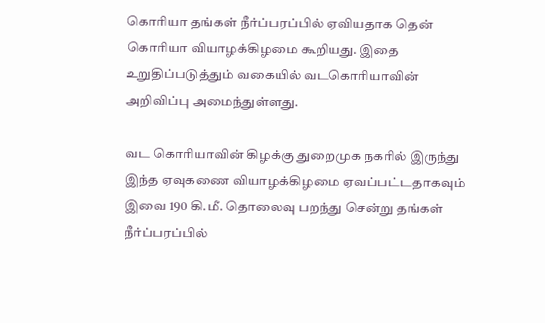கொரியா தங்கள் நீர்ப்பரப்பில் ஏவியதாக தென் கொரியா வியாழக்கிழமை கூறியது. இதை உறுதிப்படுத்தும் வகையில் வடகொரியாவின் அறிவிப்பு அமைந்துள்ளது.

வட கொரியாவின் கிழக்கு துறைமுக நகரில் இருந்து இந்த ஏவுகணை வியாழக்கிழமை ஏவப்பட்டதாகவும் இவை 190 கி.மீ. தொலைவு பறந்து சென்று தங்கள் நீர்ப்பரப்பில்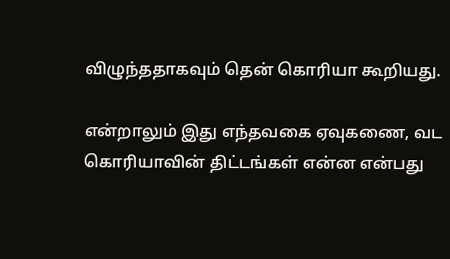விழுந்ததாகவும் தென் கொரியா கூறியது.

என்றாலும் இது எந்தவகை ஏவுகணை, வட கொரியாவின் திட்டங்கள் என்ன என்பது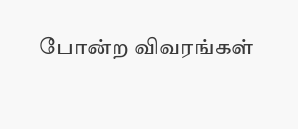போன்ற விவரங்கள்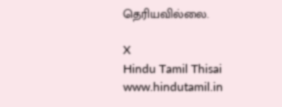தெரியவில்லை.

X
Hindu Tamil Thisai
www.hindutamil.in